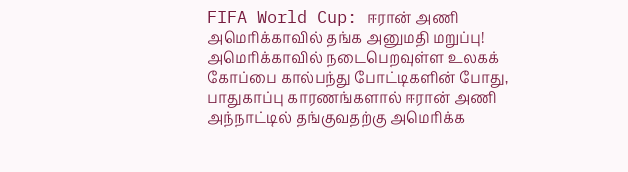FIFA World Cup: ஈரான் அணி அமெரிக்காவில் தங்க அனுமதி மறுப்பு!
அமெரிக்காவில் நடைபெறவுள்ள உலகக் கோப்பை கால்பந்து போட்டிகளின் போது, பாதுகாப்பு காரணங்களால் ஈரான் அணி அந்நாட்டில் தங்குவதற்கு அமெரிக்க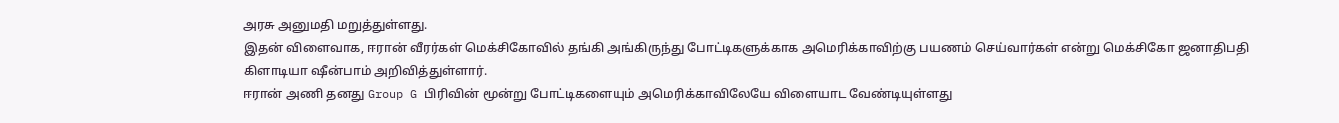அரசு அனுமதி மறுத்துள்ளது.
இதன் விளைவாக, ஈரான் வீரர்கள் மெக்சிகோவில் தங்கி அங்கிருந்து போட்டிகளுக்காக அமெரிக்காவிற்கு பயணம் செய்வார்கள் என்று மெக்சிகோ ஜனாதிபதி கிளாடியா ஷீன்பாம் அறிவித்துள்ளார்.
ஈரான் அணி தனது Group G பிரிவின் மூன்று போட்டிகளையும் அமெரிக்காவிலேயே விளையாட வேண்டியுள்ளது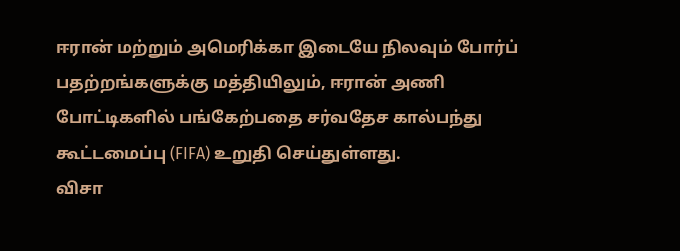ஈரான் மற்றும் அமெரிக்கா இடையே நிலவும் போர்ப் பதற்றங்களுக்கு மத்தியிலும், ஈரான் அணி போட்டிகளில் பங்கேற்பதை சர்வதேச கால்பந்து கூட்டமைப்பு (FIFA) உறுதி செய்துள்ளது.
விசா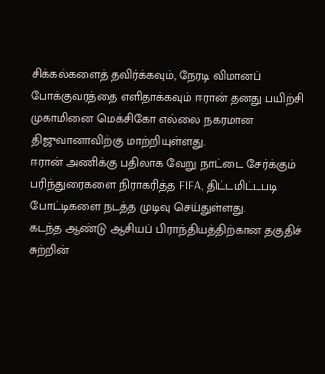சிக்கல்களைத் தவிர்க்கவும், நேரடி விமானப் போக்குவரத்தை எளிதாக்கவும் ஈரான் தனது பயிற்சி முகாமினை மெக்சிகோ எல்லை நகரமான திஜுவானாவிற்கு மாற்றியுள்ளது.
ஈரான் அணிக்கு பதிலாக வேறு நாட்டை சேர்க்கும் பரிந்துரைகளை நிராகரித்த FIFA, திட்டமிட்டபடி போட்டிகளை நடத்த முடிவு செய்துள்ளது.
கடந்த ஆண்டு ஆசியப் பிராந்தியத்திற்கான தகுதிச் சுற்றின்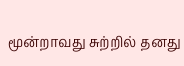மூன்றாவது சுற்றில் தனது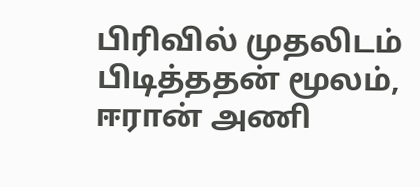பிரிவில் முதலிடம் பிடித்ததன் மூலம், ஈரான் அணி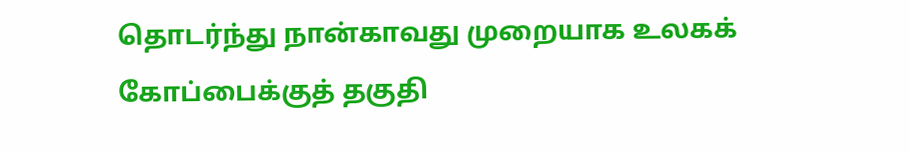தொடர்ந்து நான்காவது முறையாக உலகக் கோப்பைக்குத் தகுதி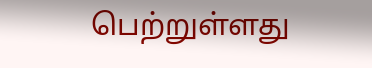பெற்றுள்ளது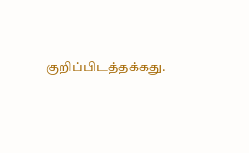குறிப்பிடத்தக்கது.